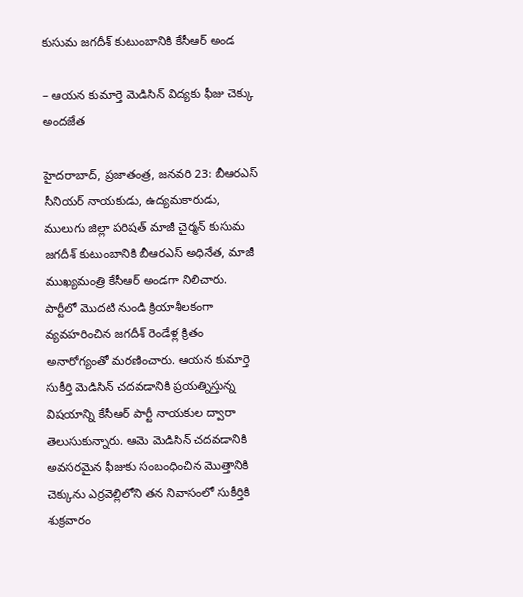కుసుమ జగదీశ్ కుటుంబానికి కేసీఆర్ అండ

– ఆయన కుమార్తె మెడిసిన్ విద్యకు ఫీజు చెక్కు అందజేత

హైదరాబాద్, ప్రజాతంత్ర, జనవరి 23: బీఆరఎస్ సీనియర్ నాయకుడు, ఉద్యమకారుడు, ములుగు జిల్లా పరిషత్ మాజీ చైర్మన్ కుసుమ జగదీశ్ కుటుంబానికి బీఆరఎస్ అధినేత, మాజీ ముఖ్యమంత్రి కేసీఆర్ అండగా నిలిచారు. పార్టీలో మొదటి నుండి క్రియాశీలకంగా వ్యవహరించిన జగదీశ్ రెండేళ్ల క్రితం అనారోగ్యంతో మరణించారు. ఆయన కుమార్తె సుకీర్తి మెడిసిన్ చదవడానికి ప్రయత్నిస్తున్న విషయాన్ని కేసీఆర్ పార్టీ నాయకుల ద్వారా తెలుసుకున్నారు. ఆమె మెడిసిన్ చదవడానికి అవసరమైన ఫీజుకు సంబంధించిన మొత్తానికి చెక్కును ఎర్రవెల్లిలోని తన నివాసంలో సుకీర్తికి శుక్రవారం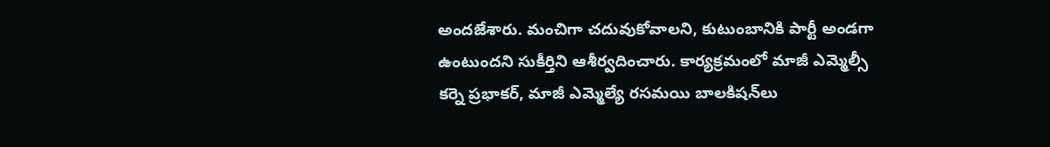అందజేశారు. మంచిగా చదువుకోవాలని, కుటుంబానికి పార్టీ అండగా ఉంటుందని సుకీర్తిని ఆశీర్వదించారు. కార్యక్రమంలో మాజీ ఎమ్మెల్సీ కర్నె ప్రభాకర్, మాజీ ఎమ్మెల్యే రసమయి బాలకిషన్‌లు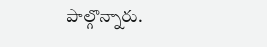పాల్గొన్నారు.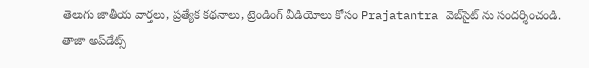తెలుగు జాతీయ వార్తలు, ప్రత్యేక కథనాలు, ట్రెండింగ్ వీడియోలు కోసం Prajatantra వెబ్‌సైట్ ను సందర్శించండి. తాజా అప్‌డేట్స్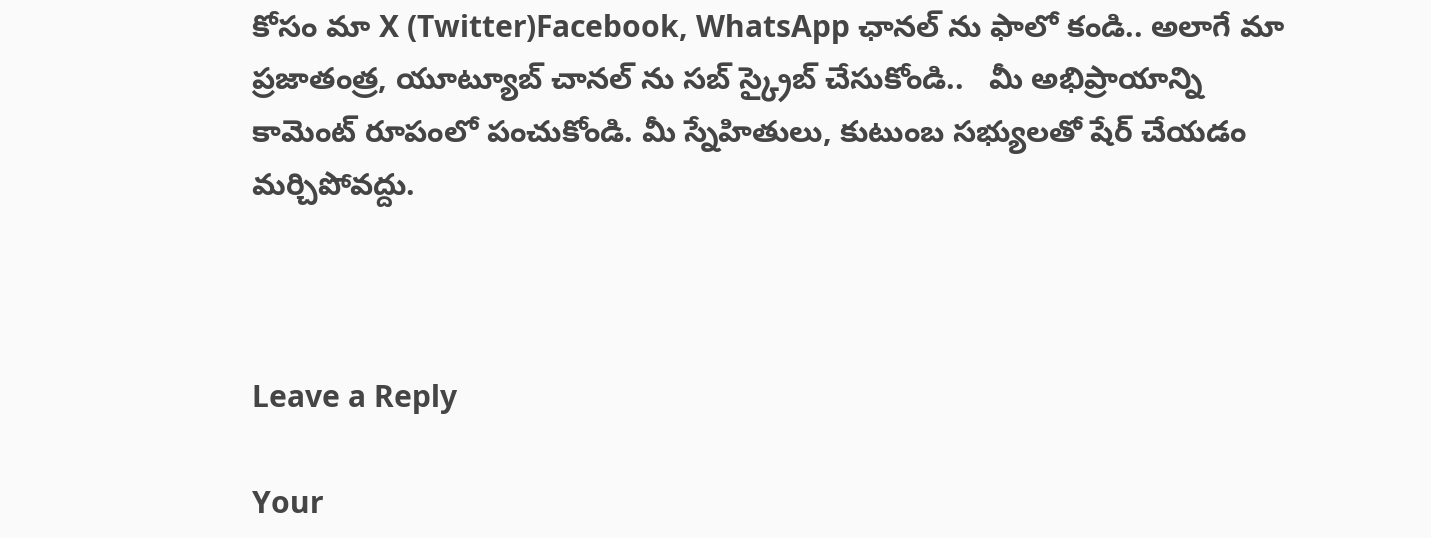కోసం మా X (Twitter)Facebook, WhatsApp ఛానల్ ను ఫాలో కండి.. అలాగే మా ప్రజాతంత్ర, యూట్యూబ్ చానల్ ను సబ్ స్క్రైబ్ చేసుకోండి..   మీ అభిప్రాయాన్ని కామెంట్ రూపంలో పంచుకోండి. మీ స్నేహితులు, కుటుంబ సభ్యులతో షేర్ చేయడం మర్చిపోవద్దు.



Leave a Reply

Your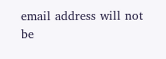email address will not be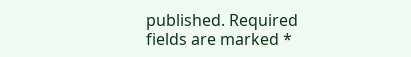published. Required fields are marked *